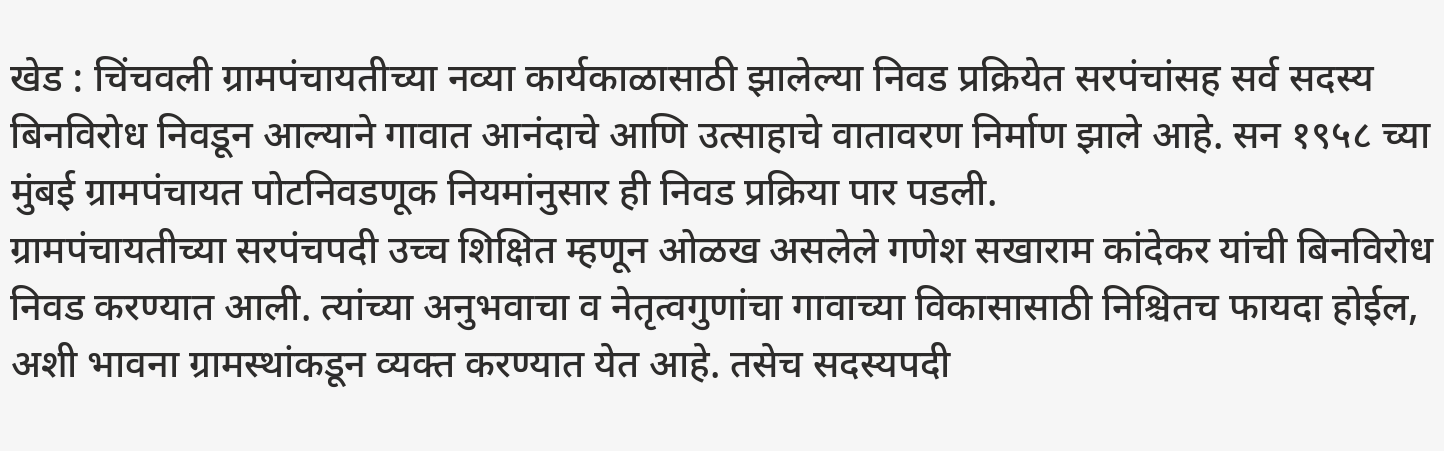खेड : चिंचवली ग्रामपंचायतीच्या नव्या कार्यकाळासाठी झालेल्या निवड प्रक्रियेत सरपंचांसह सर्व सदस्य बिनविरोध निवडून आल्याने गावात आनंदाचे आणि उत्साहाचे वातावरण निर्माण झाले आहे. सन १९५८ च्या मुंबई ग्रामपंचायत पोटनिवडणूक नियमांनुसार ही निवड प्रक्रिया पार पडली.
ग्रामपंचायतीच्या सरपंचपदी उच्च शिक्षित म्हणून ओळख असलेले गणेश सखाराम कांदेकर यांची बिनविरोध निवड करण्यात आली. त्यांच्या अनुभवाचा व नेतृत्वगुणांचा गावाच्या विकासासाठी निश्चितच फायदा होईल, अशी भावना ग्रामस्थांकडून व्यक्त करण्यात येत आहे. तसेच सदस्यपदी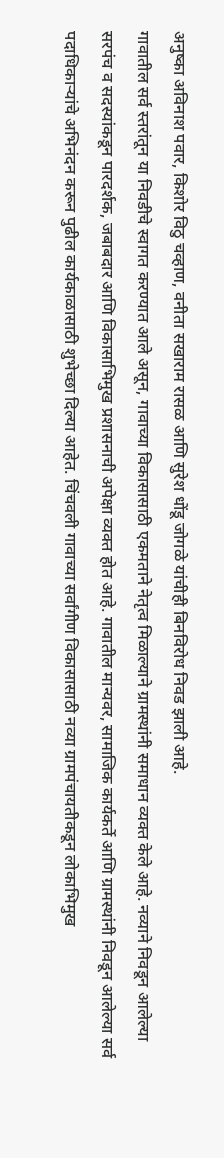अनुष्का अविनाश पवार, किशोर विठु चव्हाण, वनीता सखाराम रासळ आणि सुरेश धोंडू जोगळे यांचीही बिनविरोध निवड झाली आहे.
गावातील सर्व स्तरांतून या निवडीचे स्वागत करण्यात आले असून, गावाच्या विकासासाठी एकमताने नेतृत्व मिळाल्याने ग्रामस्थांनी समाधान व्यक्त केले आहे. नव्याने निवडून आलेल्या सरपंच व सदस्यांकडून पारदर्शक, जबाबदार आणि विकासाभिमुख प्रशासनाची अपेक्षा व्यक्त होत आहे. गावातील मान्यवर, सामाजिक कार्यकर्ते आणि ग्रामस्थांनी निवडून आलेल्या सर्व पदाधिकाऱ्यांचे अभिनंदन करून पुढील कार्यकाळासाठी शुभेच्छा दिल्या आहेत. चिंचवली गावाच्या सर्वांगीण विकासासाठी नव्या ग्रामपंचायतीकडून लोकाभिमुख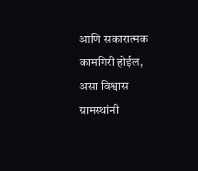आणि सकारात्मक कामगिरी होईल, असा विश्वास ग्रामस्थांनी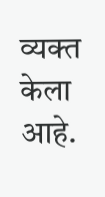व्यक्त केला आहे.